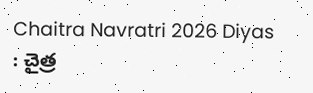Chaitra Navratri 2026 Diyas : చైత్ర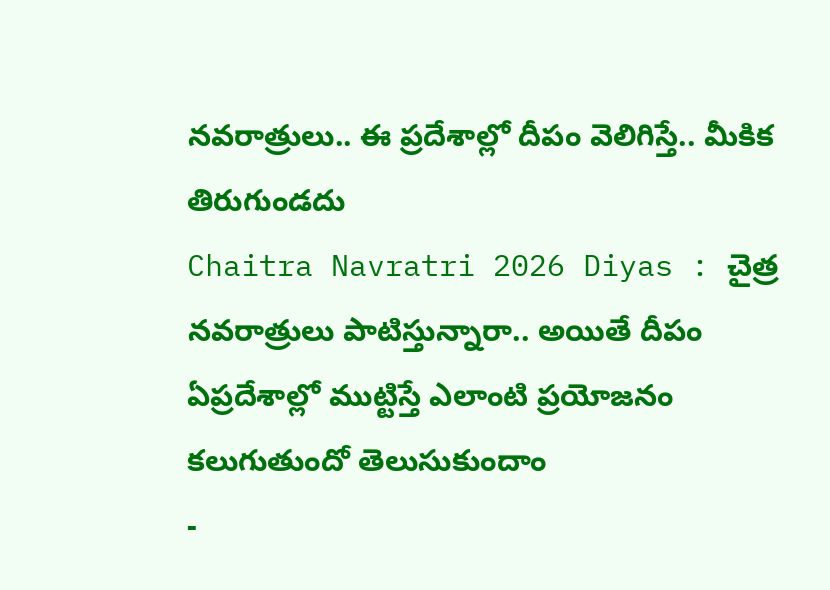నవరాత్రులు.. ఈ ప్రదేశాల్లో దీపం వెలిగిస్తే.. మీకిక తిరుగుండదు
Chaitra Navratri 2026 Diyas : చైత్ర నవరాత్రులు పాటిస్తున్నారా.. అయితే దీపం ఏప్రదేశాల్లో ముట్టిస్తే ఎలాంటి ప్రయోజనం కలుగుతుందో తెలుసుకుందాం
-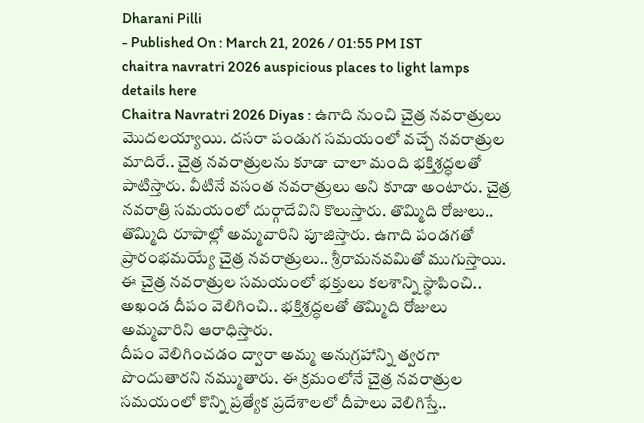Dharani Pilli
- Published On : March 21, 2026 / 01:55 PM IST
chaitra navratri 2026 auspicious places to light lamps details here
Chaitra Navratri 2026 Diyas : ఉగాది నుంచి చైత్ర నవరాత్రులు మొదలయ్యాయి. దసరా పండుగ సమయంలో వచ్చే నవరాత్రుల మాదిరే.. చైత్ర నవరాత్రులను కూడా చాలా మంది భక్తిశ్రద్ధలతో పాటిస్తారు. వీటినే వసంత నవరాత్రులు అని కూడా అంటారు. చైత్ర నవరాత్రి సమయంలో దుర్గాదేవిని కొలుస్తారు. తొమ్మిది రోజులు.. తొమ్మిది రూపాల్లో అమ్మవారిని పూజిస్తారు. ఉగాది పండగతో ప్రారంభమయ్యే చైత్ర నవరాత్రులు.. శ్రీరామనవమితో ముగుస్తాయి. ఈ చైత్ర నవరాత్రుల సమయంలో భక్తులు కలశాన్ని స్థాపించి.. అఖండ దీపం వెలిగించి.. భక్తిశ్రద్ధలతో తొమ్మిది రోజులు అమ్మవారిని ఆరాధిస్తారు.
దీపం వెలిగించడం ద్వారా అమ్మ అనుగ్రహాన్ని త్వరగా పొందుతారని నమ్ముతారు. ఈ క్రమంలోనే చైత్ర నవరాత్రుల సమయంలో కొన్ని ప్రత్యేక ప్రదేశాలలో దీపాలు వెలిగిస్తే..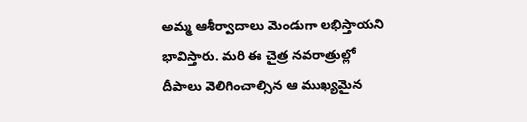అమ్మ ఆశీర్వాదాలు మెండుగా లభిస్తాయని భావిస్తారు. మరి ఈ చైత్ర నవరాత్రుల్లో దీపాలు వెలిగించాల్సిన ఆ ముఖ్యమైన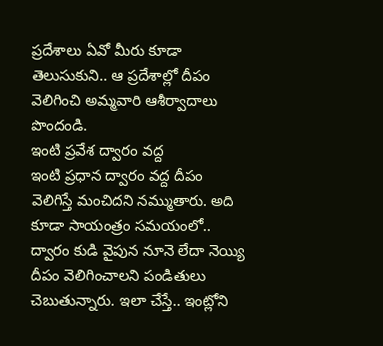ప్రదేశాలు ఏవో మీరు కూడా తెలుసుకుని.. ఆ ప్రదేశాల్లో దీపం వెలిగించి అమ్మవారి ఆశీర్వాదాలు పొందండి.
ఇంటి ప్రవేశ ద్వారం వద్ద
ఇంటి ప్రధాన ద్వారం వద్ద దీపం వెలిగిస్తే మంచిదని నమ్ముతారు. అది కూడా సాయంత్రం సమయంలో.. ద్వారం కుడి వైపున నూనె లేదా నెయ్యి దీపం వెలిగించాలని పండితులు చెబుతున్నారు. ఇలా చేస్తే.. ఇంట్లోని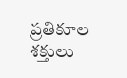ప్రతికూల శక్తులు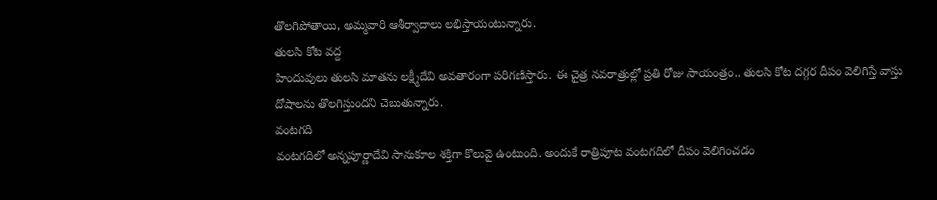తొలగిపోతాయి, అమ్మవారి ఆశీర్వాదాలు లభిస్తాయంటున్నారు.
తులసి కోట వద్ద
హిందువులు తులసి మాతను లక్ష్మీదేవి అవతారంగా పరిగణిస్తారు. ఈ చైత్ర నవరాత్రుల్లో ప్రతి రోజు సాయంత్రం.. తులసి కోట దగ్గర దీపం వెలిగిస్తే వాస్తు దోషాలను తొలగిస్తుందని చెబుతున్నారు.
వంటగది
వంటగదిలో అన్నపూర్ణాదేవి సానుకూల శక్తిగా కొలువై ఉంటుంది. అందుకే రాత్రిపూట వంటగదిలో దీపం వెలిగించడం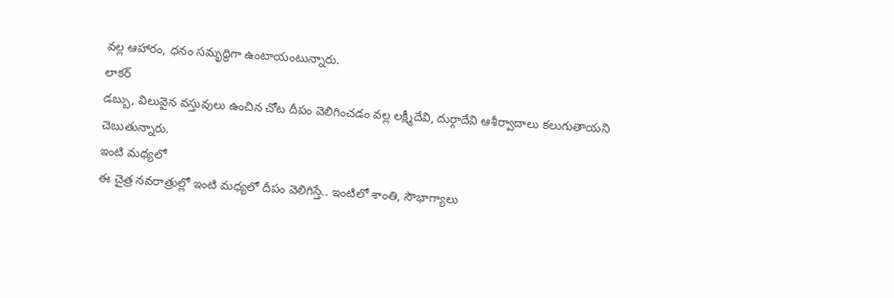వల్ల ఆహారం, ధనం సమృద్ధిగా ఉంటాయంటున్నారు.
లాకర్
డబ్బు, విలువైన వస్తువులు ఉంచిన చోట దీపం వెలిగించడం వల్ల లక్ష్మీదేవి, దుర్గాదేవి ఆశీర్వాదాలు కలుగుతాయని చెబుతున్నారు.
ఇంటి మధ్యలో
ఈ చైత్ర నవరాత్రుల్లో ఇంటి మధ్యలో దీపం వెలిగిస్తే.. ఇంటిలో శాంతి, సౌభాగ్యాలు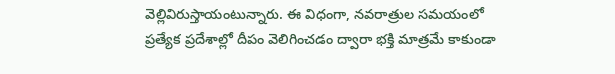వెల్లివిరుస్తాయంటున్నారు. ఈ విధంగా, నవరాత్రుల సమయంలో ప్రత్యేక ప్రదేశాల్లో దీపం వెలిగించడం ద్వారా భక్తి మాత్రమే కాకుండా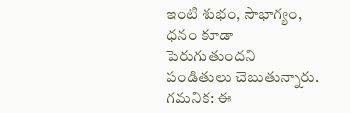ఇంటి శుభం, సౌభాగ్యం, ధనం కూడా పెరుగుతుందని పండితులు చెబుతున్నారు.
గమనిక: ఈ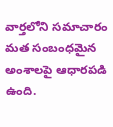వార్తలోని సమాచారం మత సంబంధమైన అంశాలపై ఆధారపడి ఉంది.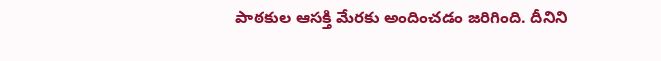పాఠకుల ఆసక్తి మేరకు అందించడం జరిగింది. దీనిని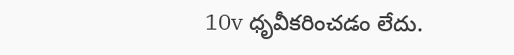10v ధృవీకరించడం లేదు.